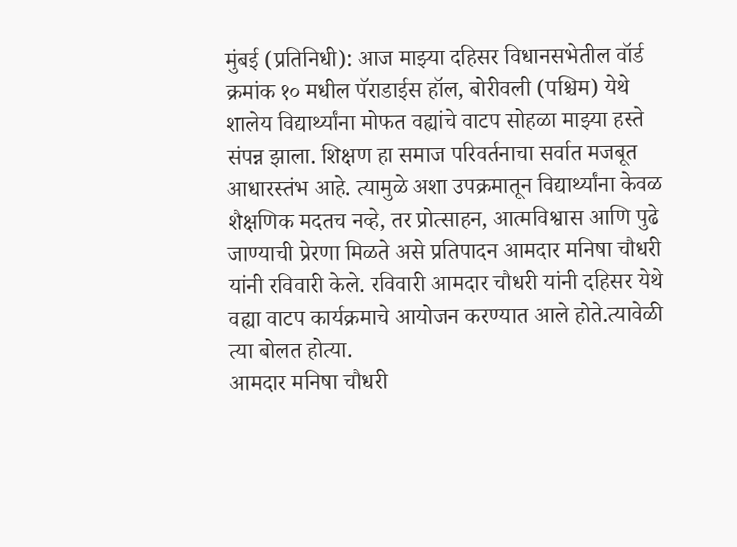मुंबई (प्रतिनिधी): आज माझ्या दहिसर विधानसभेतील वॉर्ड क्रमांक १० मधील पॅराडाईस हॉल, बोरीवली (पश्चिम) येथे शालेय विद्यार्थ्यांना मोफत वह्यांचे वाटप सोहळा माझ्या हस्ते संपन्न झाला. शिक्षण हा समाज परिवर्तनाचा सर्वात मजबूत आधारस्तंभ आहे. त्यामुळे अशा उपक्रमातून विद्यार्थ्यांना केवळ शैक्षणिक मदतच नव्हे, तर प्रोत्साहन, आत्मविश्वास आणि पुढे जाण्याची प्रेरणा मिळते असे प्रतिपादन आमदार मनिषा चौधरी यांनी रविवारी केले. रविवारी आमदार चौधरी यांनी दहिसर येथे वह्या वाटप कार्यक्रमाचे आयोजन करण्यात आले होते.त्यावेळी त्या बोलत होत्या.
आमदार मनिषा चौधरी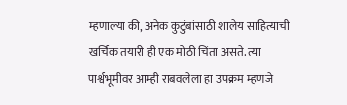म्हणाल्या की, अनेक कुटुंबांसाठी शालेय साहित्याची खर्चिक तयारी ही एक मोठी चिंता असते. त्या पार्श्वभूमीवर आम्ही राबवलेला हा उपक्रम म्हणजे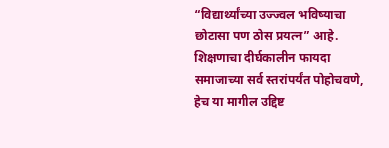“विद्यार्थ्यांच्या उज्ज्वल भविष्याचा छोटासा पण ठोस प्रयत्न” आहे. शिक्षणाचा दीर्घकालीन फायदा समाजाच्या सर्व स्तरांपर्यंत पोहोचवणे, हेच या मागील उद्दिष्ट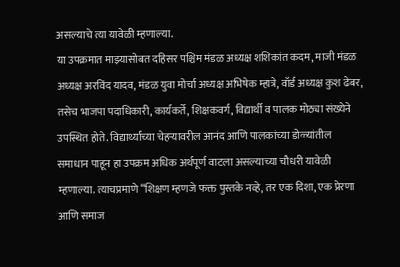असल्याचे त्या यावेळी म्हणाल्या.
या उपक्रमात माझ्यासोबत दहिसर पश्चिम मंडळ अध्यक्ष शशिकांत कदम, माजी मंडळ अध्यक्ष अरविंद यादव, मंडळ युवा मोर्चा अध्यक्ष अभिषेक म्हात्रे, वॉर्ड अध्यक्ष कुश ढेबर, तसेच भाजपा पदाधिकारी, कार्यकर्ते, शिक्षकवर्ग, विद्यार्थी व पालक मोठ्या संख्येने उपस्थित होते. विद्यार्थ्यांच्या चेहऱ्यावरील आनंद आणि पालकांच्या डोळ्यांतील समाधान पाहून हा उपक्रम अधिक अर्थपूर्ण वाटला असल्याच्या चौधरी यावेळी म्हणाल्या. त्याचप्रमाणे “शिक्षण म्हणजे फक्त पुस्तके नव्हे, तर एक दिशा, एक प्रेरणा आणि समाज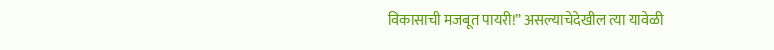विकासाची मजबूत पायरी!” असल्याचेदेखील त्या यावेळी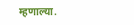म्हणाल्या.